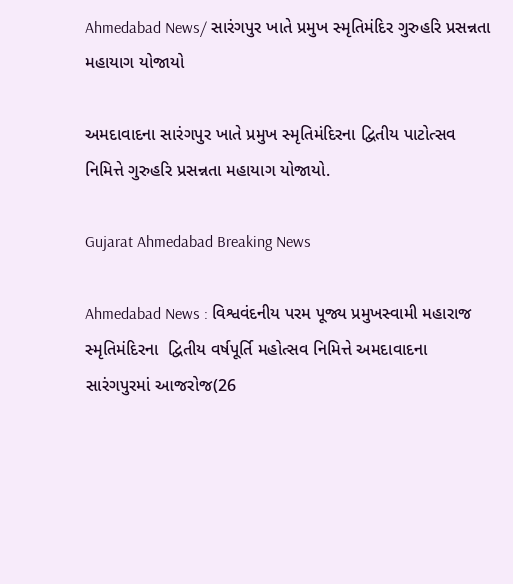Ahmedabad News/ સારંગપુર ખાતે પ્રમુખ સ્મૃતિમંદિર ગુરુહરિ પ્રસન્નતા મહાયાગ યોજાયો

અમદાવાદના સારંગપુર ખાતે પ્રમુખ સ્મૃતિમંદિરના દ્વિતીય પાટોત્સવ નિમિત્તે ગુરુહરિ પ્રસન્નતા મહાયાગ યોજાયો.

Gujarat Ahmedabad Breaking News

Ahmedabad News : વિશ્વવંદનીય પરમ પૂજ્ય પ્રમુખસ્વામી મહારાજ સ્મૃતિમંદિરના  દ્વિતીય વર્ષપૂર્તિ મહોત્સવ નિમિત્તે અમદાવાદના સારંગપુરમાં આજરોજ(26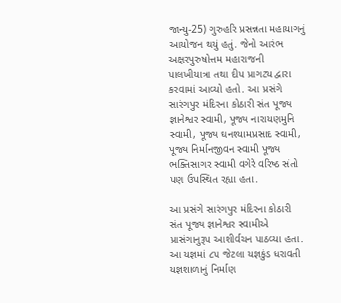જાન્યુ-25) ગુરુહરિ પ્રસન્નતા મહાયાગનું આયોજન થયું હતું. જેનો આરંભ અક્ષરપુરુષોત્તમ મહારાજની પાલખીયાત્રા તથા દીપ પ્રાગટ્ય દ્વારા કરવામાં આવ્યો હતો. આ પ્રસંગે સારંગપુર મંદિરના કોઠારી સંત પૂજ્ય જ્ઞાનેશ્વર સ્વામી, પૂજ્ય નારાયણમુનિ સ્વામી, પૂજ્ય ઘનશ્યામપ્રસાદ સ્વામી, પૂજ્ય નિર્માનજીવન સ્વામી પૂજ્ય ભક્તિસાગર સ્વામી વગેરે વરિષ્ઠ સંતો પણ ઉપસ્થિત રહ્યા હતા.

આ પ્રસંગે સારંગપુર મંદિરના કોઠારી સંત પૂજ્ય જ્ઞાનેશ્વર સ્વામીએ પ્રાસંગાનુરૂપ આશીર્વચન પાઠવ્યા હતા. આ યજ્ઞમાં ૮૫ જેટલા યજ્ઞકુંડ ધરાવતી યજ્ઞશાળાનું નિર્માણ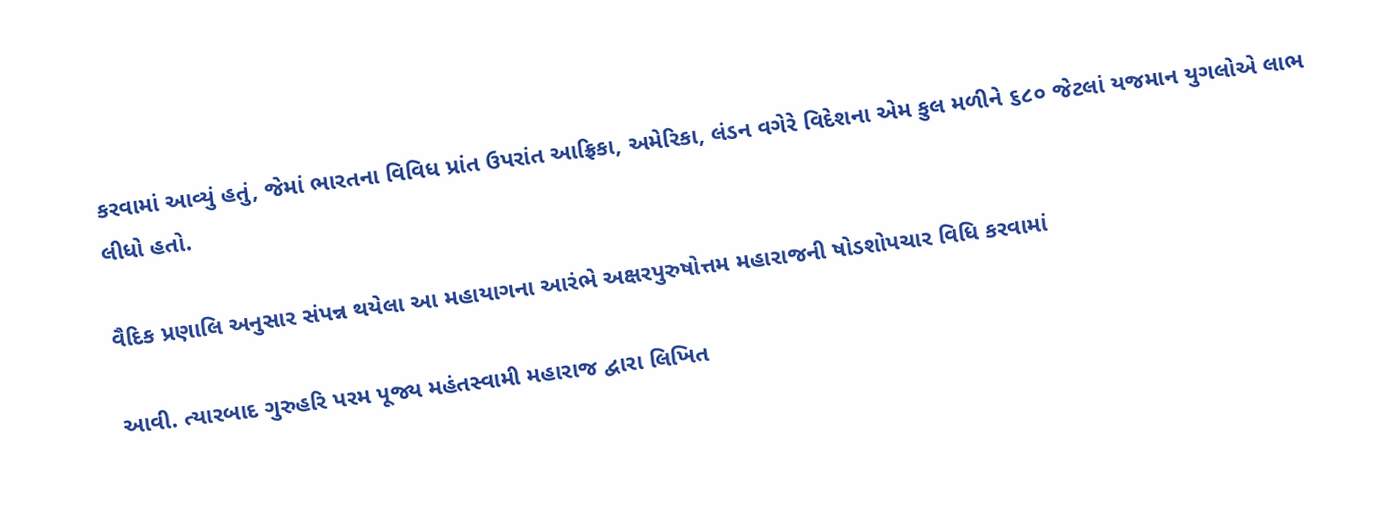કરવામાં આવ્યું હતું, જેમાં ભારતના વિવિધ પ્રાંત ઉપરાંત આફ્રિકા, અમેરિકા, લંડન વગેરે વિદેશના એમ કુલ મળીને ૬૮૦ જેટલાં યજમાન યુગલોએ લાભ લીધો હતો.

વૈદિક પ્રણાલિ અનુસાર સંપન્ન થયેલા આ મહાયાગના આરંભે અક્ષરપુરુષોત્તમ મહારાજની ષોડશોપચાર વિધિ કરવામાં

આવી. ત્યારબાદ ગુરુહરિ પરમ પૂજ્ય મહંતસ્વામી મહારાજ દ્વારા લિખિત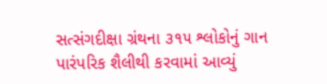સત્સંગદીક્ષા ગ્રંથના ૩૧૫ શ્લોકોનું ગાન પારંપરિક શૈલીથી કરવામાં આવ્યું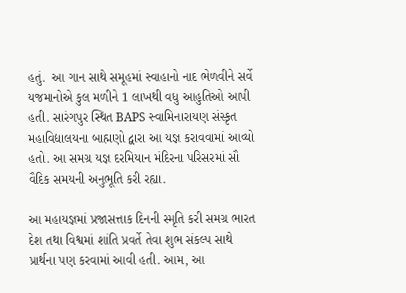હતું.  આ ગાન સાથે સમૂહમાં સ્વાહાનો નાદ ભેળવીને સર્વે યજમાનોએ કુલ મળીને 1 લાખથી વધુ આહુતિઓ આપી હતી. સારંગપુર સ્થિત BAPS સ્વામિનારાયણ સંસ્કૃત મહાવિદ્યાલયના બાહ્મણો દ્વારા આ યજ્ઞ કરાવવામાં આવ્યો હતો. આ સમગ્ર યજ્ઞ દરમિયાન મંદિરના પરિસરમાં સૌ વૈદિક સમયની અનુભૂતિ કરી રહ્યા.

આ મહાયજ્ઞમાં પ્રજાસત્તાક દિનની સ્મૃતિ કરી સમગ્ર ભારત દેશ તથા વિશ્વમાં શાંતિ પ્રવર્તે તેવા શુભ સંકલ્પ સાથે પ્રાર્થના પણ કરવામાં આવી હતી. આમ, આ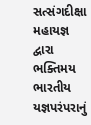સત્સંગદીક્ષા મહાયજ્ઞ દ્વારા ભક્તિમય ભારતીય યજ્ઞપરંપરાનું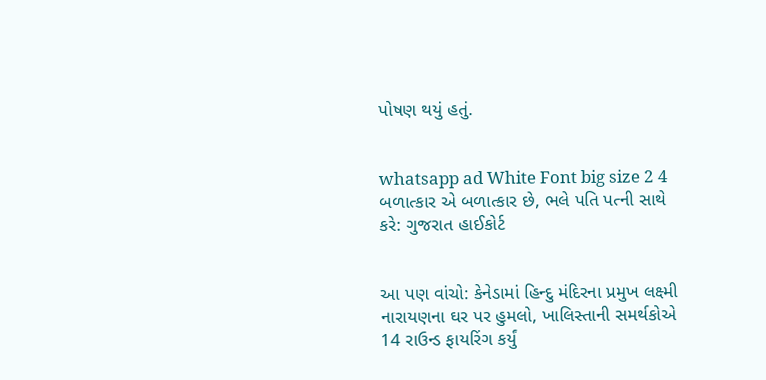પોષણ થયું હતું.


whatsapp ad White Font big size 2 4 બળાત્કાર એ બળાત્કાર છે, ભલે પતિ પત્ની સાથે કરે: ગુજરાત હાઈકોર્ટ


આ પણ વાંચો: કેનેડામાં હિન્દુ મંદિરના પ્રમુખ લક્ષ્મી નારાયણના ઘર પર હુમલો, ખાલિસ્તાની સમર્થકોએ 14 રાઉન્ડ ફાયરિંગ કર્યું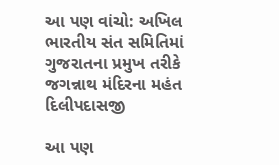આ પણ વાંચો: અખિલ ભારતીય સંત સમિતિમાં ગુજરાતના પ્રમુખ તરીકે જગન્નાથ મંદિરના મહંત દિલીપદાસજી

આ પણ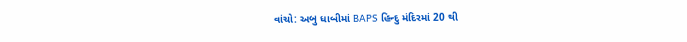વાંચો: અબુ ધાબીમાં BAPS હિન્દુ મંદિરમાં 20 થી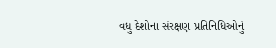વધુ દેશોના સંરક્ષણ પ્રતિનિધિઓનું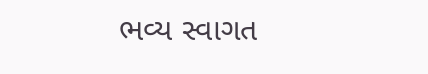ભવ્ય સ્વાગત